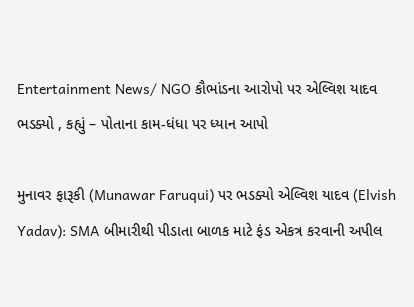Entertainment News/ NGO કૌભાંડના આરોપો પર એલ્વિશ યાદવ ભડક્યો , કહ્યું – પોતાના કામ-ધંધા પર ધ્યાન આપો

મુનાવર ફારૂકી (Munawar Faruqui) પર ભડક્યો એલ્વિશ યાદવ (Elvish Yadav): SMA બીમારીથી પીડાતા બાળક માટે ફંડ એકત્ર કરવાની અપીલ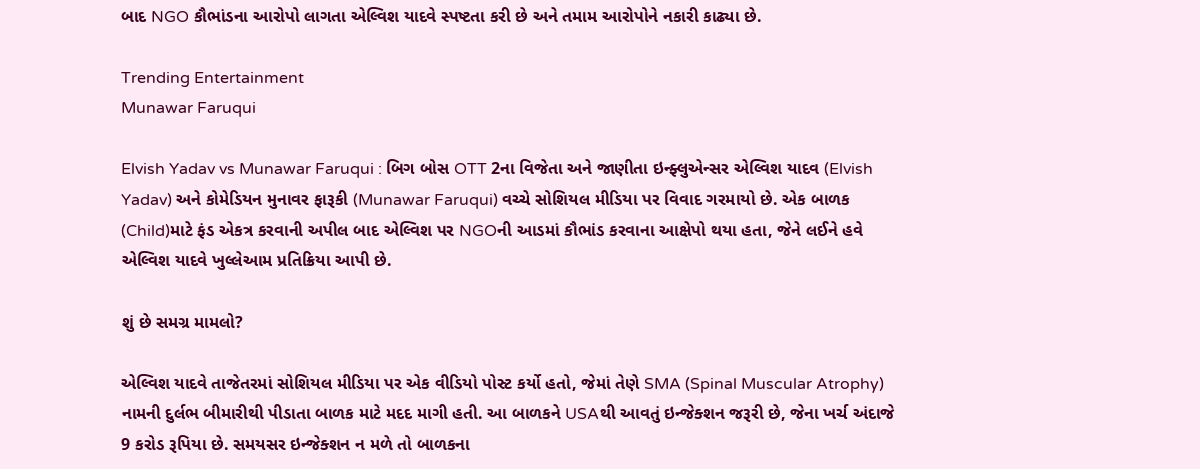બાદ NGO કૌભાંડના આરોપો લાગતા એલ્વિશ યાદવે સ્પષ્ટતા કરી છે અને તમામ આરોપોને નકારી કાઢ્યા છે.

Trending Entertainment
Munawar Faruqui

Elvish Yadav vs Munawar Faruqui : બિગ બોસ OTT 2ના વિજેતા અને જાણીતા ઇન્ફ્લુએન્સર એલ્વિશ યાદવ (Elvish Yadav) અને કોમેડિયન મુનાવર ફારૂકી (Munawar Faruqui) વચ્ચે સોશિયલ મીડિયા પર વિવાદ ગરમાયો છે. એક બાળક (Child)માટે ફંડ એકત્ર કરવાની અપીલ બાદ એલ્વિશ પર NGOની આડમાં કૌભાંડ કરવાના આક્ષેપો થયા હતા, જેને લઈને હવે એલ્વિશ યાદવે ખુલ્લેઆમ પ્રતિક્રિયા આપી છે.

શું છે સમગ્ર મામલો?

એલ્વિશ યાદવે તાજેતરમાં સોશિયલ મીડિયા પર એક વીડિયો પોસ્ટ કર્યો હતો, જેમાં તેણે SMA (Spinal Muscular Atrophy) નામની દુર્લભ બીમારીથી પીડાતા બાળક માટે મદદ માગી હતી. આ બાળકને USAથી આવતું ઇન્જેક્શન જરૂરી છે, જેના ખર્ચ અંદાજે 9 કરોડ રૂપિયા છે. સમયસર ઇન્જેક્શન ન મળે તો બાળકના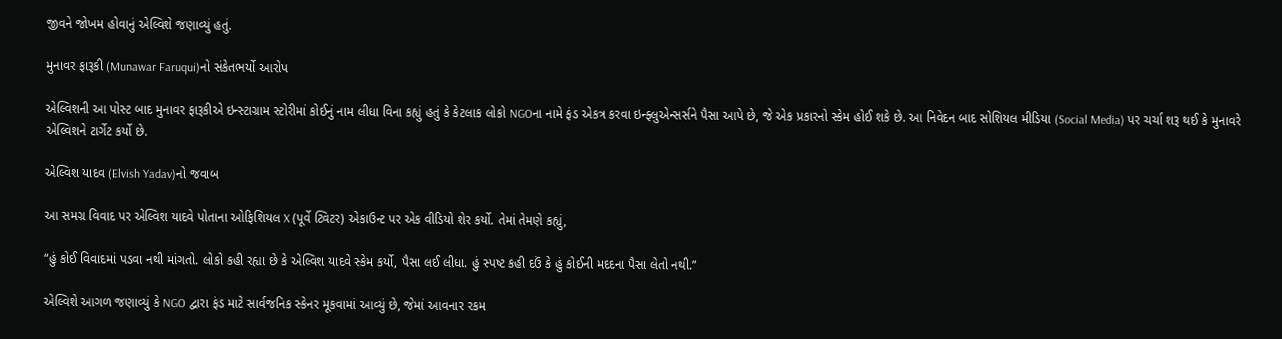જીવને જોખમ હોવાનું એલ્વિશે જણાવ્યું હતું.

મુનાવર ફારૂકી (Munawar Faruqui)નો સંકેતભર્યો આરોપ

એલ્વિશની આ પોસ્ટ બાદ મુનાવર ફારૂકીએ ઇન્સ્ટાગ્રામ સ્ટોરીમાં કોઈનું નામ લીધા વિના કહ્યું હતું કે કેટલાક લોકો NGOના નામે ફંડ એકત્ર કરવા ઇન્ફ્લુએન્સર્સને પૈસા આપે છે, જે એક પ્રકારનો સ્કેમ હોઈ શકે છે. આ નિવેદન બાદ સોશિયલ મીડિયા (Social Media) પર ચર્ચા શરૂ થઈ કે મુનાવરે એલ્વિશને ટાર્ગેટ કર્યો છે.

એલ્વિશ યાદવ (Elvish Yadav)નો જવાબ

આ સમગ્ર વિવાદ પર એલ્વિશ યાદવે પોતાના ઓફિશિયલ X (પૂર્વે ટ્વિટર) એકાઉન્ટ પર એક વીડિયો શેર કર્યો. તેમાં તેમણે કહ્યું,

“હું કોઈ વિવાદમાં પડવા નથી માંગતો. લોકો કહી રહ્યા છે કે એલ્વિશ યાદવે સ્કેમ કર્યો, પૈસા લઈ લીધા. હું સ્પષ્ટ કહી દઉં કે હું કોઈની મદદના પૈસા લેતો નથી.”

એલ્વિશે આગળ જણાવ્યું કે NGO દ્વારા ફંડ માટે સાર્વજનિક સ્કેનર મૂકવામાં આવ્યું છે, જેમાં આવનાર રકમ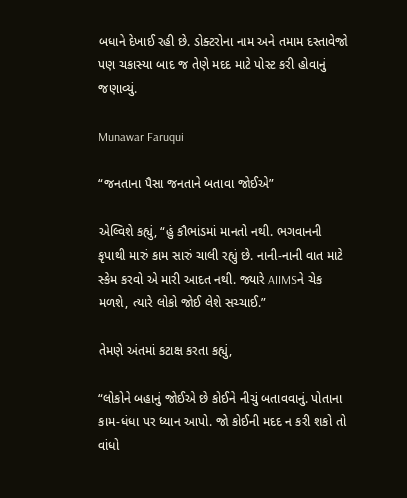બધાને દેખાઈ રહી છે. ડોક્ટરોના નામ અને તમામ દસ્તાવેજો પણ ચકાસ્યા બાદ જ તેણે મદદ માટે પોસ્ટ કરી હોવાનું જણાવ્યું.

Munawar Faruqui

“જનતાના પૈસા જનતાને બતાવા જોઈએ”

એલ્વિશે કહ્યું, “હું કૌભાંડમાં માનતો નથી. ભગવાનની કૃપાથી મારું કામ સારું ચાલી રહ્યું છે. નાની-નાની વાત માટે સ્કેમ કરવો એ મારી આદત નથી. જ્યારે AIIMSને ચેક મળશે, ત્યારે લોકો જોઈ લેશે સચ્ચાઈ.”

તેમણે અંતમાં કટાક્ષ કરતા કહ્યું,

“લોકોને બહાનું જોઈએ છે કોઈને નીચું બતાવવાનું. પોતાના કામ-ધંધા પર ધ્યાન આપો. જો કોઈની મદદ ન કરી શકો તો વાંધો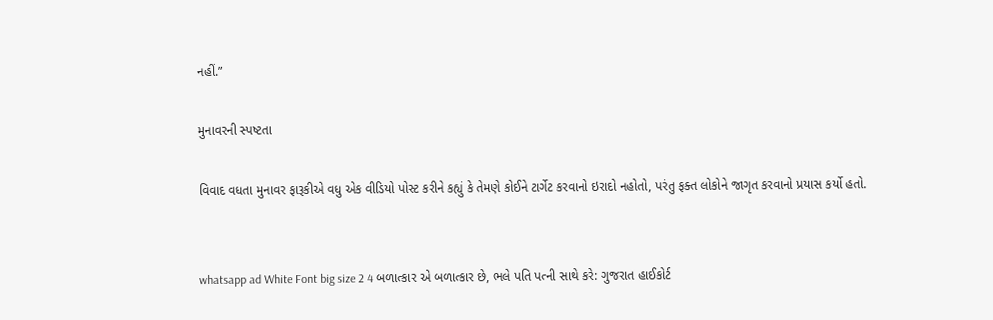નહીં.”

મુનાવરની સ્પષ્ટતા

વિવાદ વધતા મુનાવર ફારૂકીએ વધુ એક વીડિયો પોસ્ટ કરીને કહ્યું કે તેમણે કોઈને ટાર્ગેટ કરવાનો ઇરાદો નહોતો, પરંતુ ફક્ત લોકોને જાગૃત કરવાનો પ્રયાસ કર્યો હતો.


whatsapp ad White Font big size 2 4 બળાત્કાર એ બળાત્કાર છે, ભલે પતિ પત્ની સાથે કરે: ગુજરાત હાઈકોર્ટ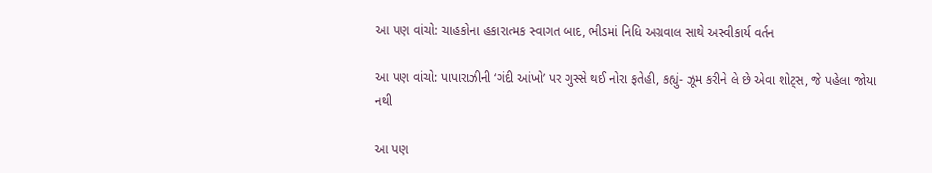આ પણ વાંચો: ચાહકોના હકારાત્મક સ્વાગત બાદ, ભીડમાં નિધિ અગ્રવાલ સાથે અસ્વીકાર્ય વર્તન

આ પણ વાંચો: પાપારાઝીની ‘ગંદી આંખો’ પર ગુસ્સે થઈ નોરા ફતેહી, કહ્યું- ઝૂમ કરીને લે છે એવા શોટ્સ, જે પહેલા જોયા નથી

આ પણ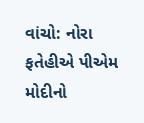વાંચો: નોરા ફતેહીએ પીએમ મોદીનો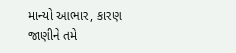માન્યો આભાર, કારણ જાણીને તમે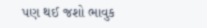પણ થઈ જશો ભાવુક